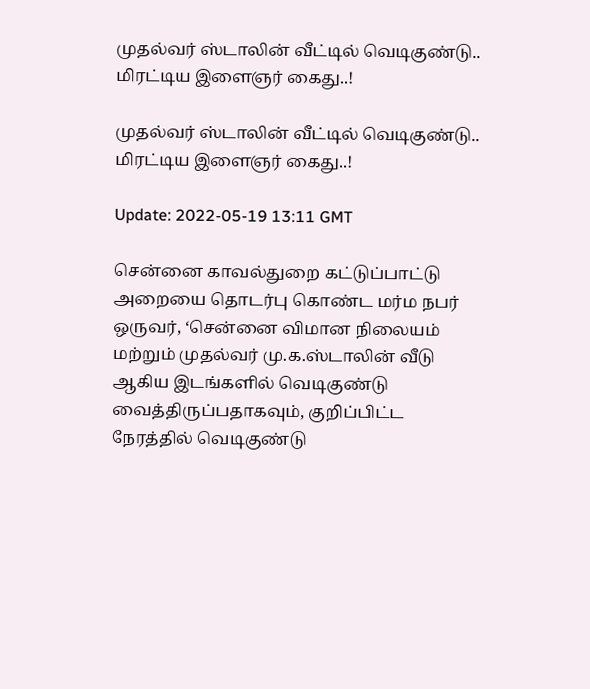முதல்வர் ஸ்டாலின் வீட்டில் வெடிகுண்டு.. மிரட்டிய இளைஞர் கைது..!

முதல்வர் ஸ்டாலின் வீட்டில் வெடிகுண்டு.. மிரட்டிய இளைஞர் கைது..!

Update: 2022-05-19 13:11 GMT

சென்னை காவல்துறை கட்டுப்பாட்டு அறையை தொடர்பு கொண்ட மர்ம நபர் ஒருவர், ‘சென்னை விமான நிலையம் மற்றும் முதல்வர் மு.க.ஸ்டாலின் வீடு ஆகிய இடங்களில் வெடிகுண்டு வைத்திருப்பதாகவும், குறிப்பிட்ட நேரத்தில் வெடிகுண்டு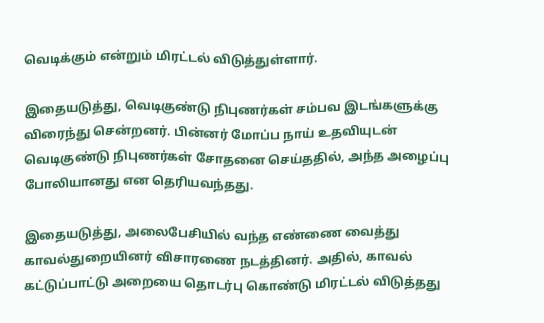வெடிக்கும் என்றும் மிரட்டல் விடுத்துள்ளார்.

இதையடுத்து, வெடிகுண்டு நிபுணர்கள் சம்பவ இடங்களுக்கு விரைந்து சென்றனர். பின்னர் மோப்ப நாய் உதவியுடன் வெடிகுண்டு நிபுணர்கள் சோதனை செய்ததில், அந்த அழைப்பு போலியானது என தெரியவந்தது.

இதையடுத்து, அலைபேசியில் வந்த எண்ணை வைத்து காவல்துறையினர் விசாரணை நடத்தினர். அதில், காவல் கட்டுப்பாட்டு அறையை தொடர்பு கொண்டு மிரட்டல் விடுத்தது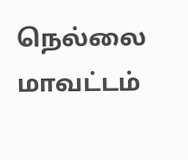நெல்லை மாவட்டம்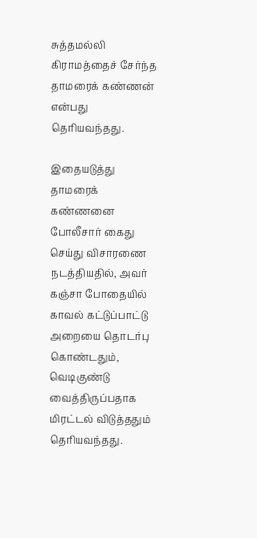சுத்தமல்லி கிராமத்தைச் சேர்ந்த தாமரைக் கண்ணன் என்பது தெரியவந்தது.

இதையடுத்து தாமரைக் கண்ணனை போலீசார் கைது செய்து விசாரணை நடத்தியதில், அவர் கஞ்சா போதையில் காவல் கட்டுப்பாட்டு அறையை தொடர்பு கொண்டதும், வெடிகுண்டு வைத்திருப்பதாக மிரட்டல் விடுத்ததும் தெரியவந்தது.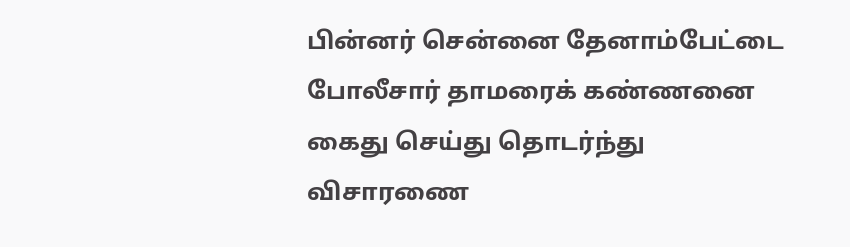பின்னர் சென்னை தேனாம்பேட்டை போலீசார் தாமரைக் கண்ணனை கைது செய்து தொடர்ந்து விசாரணை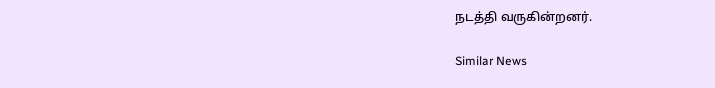நடத்தி வருகின்றனர்.

Similar News